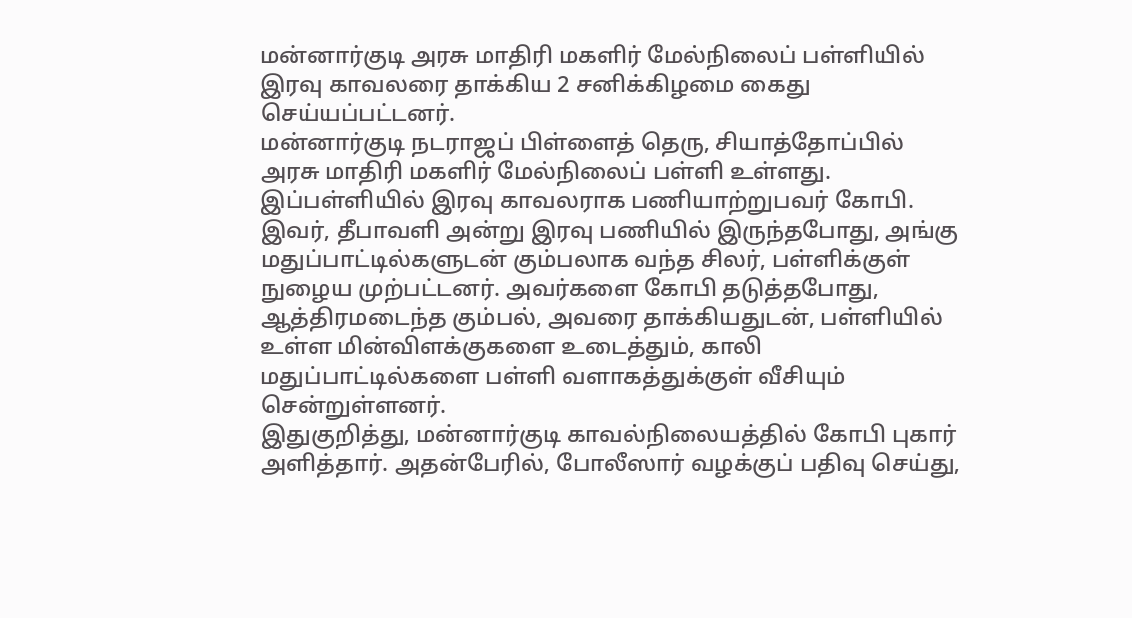மன்னார்குடி அரசு மாதிரி மகளிர் மேல்நிலைப் பள்ளியில் இரவு காவலரை தாக்கிய 2 சனிக்கிழமை கைது செய்யப்பட்டனர்.
மன்னார்குடி நடராஜப் பிள்ளைத் தெரு, சியாத்தோப்பில் அரசு மாதிரி மகளிர் மேல்நிலைப் பள்ளி உள்ளது. இப்பள்ளியில் இரவு காவலராக பணியாற்றுபவர் கோபி.
இவர், தீபாவளி அன்று இரவு பணியில் இருந்தபோது, அங்கு மதுப்பாட்டில்களுடன் கும்பலாக வந்த சிலர், பள்ளிக்குள் நுழைய முற்பட்டனர். அவர்களை கோபி தடுத்தபோது, ஆத்திரமடைந்த கும்பல், அவரை தாக்கியதுடன், பள்ளியில் உள்ள மின்விளக்குகளை உடைத்தும், காலி மதுப்பாட்டில்களை பள்ளி வளாகத்துக்குள் வீசியும் சென்றுள்ளனர்.
இதுகுறித்து, மன்னார்குடி காவல்நிலையத்தில் கோபி புகார் அளித்தார். அதன்பேரில், போலீஸார் வழக்குப் பதிவு செய்து,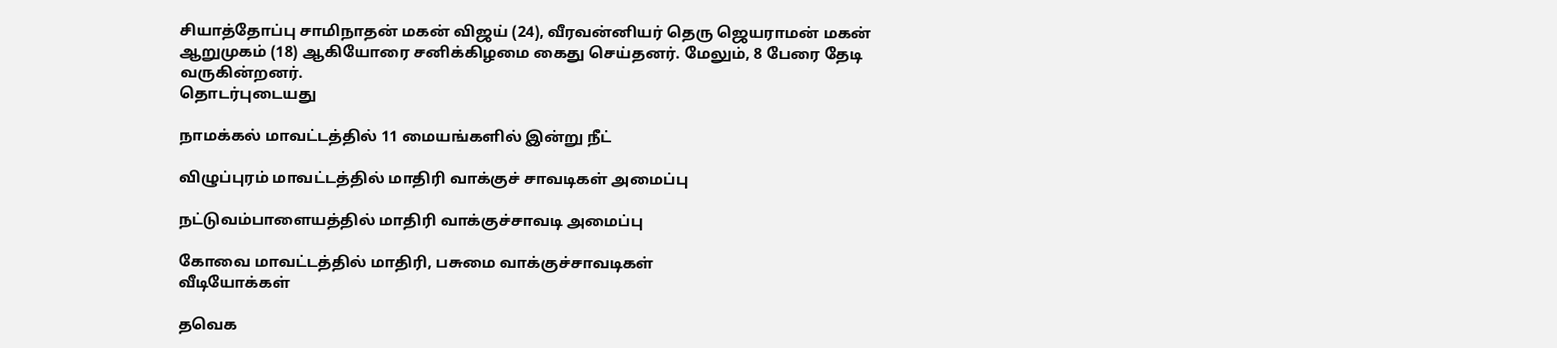சியாத்தோப்பு சாமிநாதன் மகன் விஜய் (24), வீரவன்னியர் தெரு ஜெயராமன் மகன் ஆறுமுகம் (18) ஆகியோரை சனிக்கிழமை கைது செய்தனர். மேலும், 8 பேரை தேடி வருகின்றனர்.
தொடர்புடையது

நாமக்கல் மாவட்டத்தில் 11 மையங்களில் இன்று நீட்

விழுப்புரம் மாவட்டத்தில் மாதிரி வாக்குச் சாவடிகள் அமைப்பு

நட்டுவம்பாளையத்தில் மாதிரி வாக்குச்சாவடி அமைப்பு

கோவை மாவட்டத்தில் மாதிரி, பசுமை வாக்குச்சாவடிகள்
வீடியோக்கள்

தவெக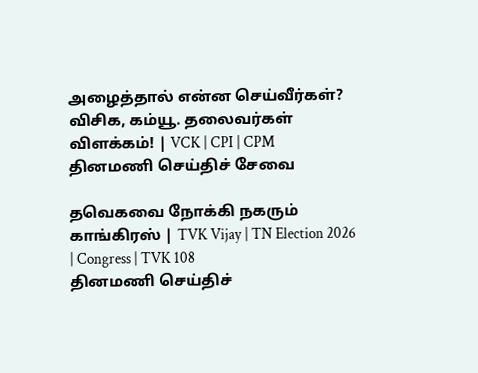அழைத்தால் என்ன செய்வீர்கள்? விசிக, கம்யூ. தலைவர்கள் விளக்கம்! | VCK | CPI | CPM
தினமணி செய்திச் சேவை

தவெகவை நோக்கி நகரும் காங்கிரஸ் | TVK Vijay | TN Election 2026 | Congress | TVK 108
தினமணி செய்திச்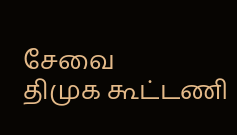சேவை
திமுக கூட்டணி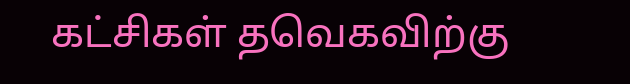கட்சிகள் தவெகவிற்கு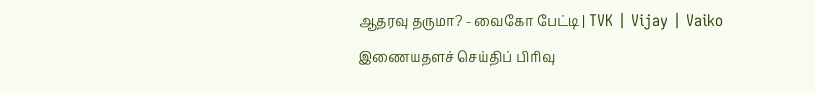ஆதரவு தருமா? - வைகோ பேட்டி | TVK | Vijay | Vaiko
இணையதளச் செய்திப் பிரிவு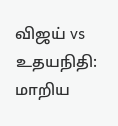விஜய் vs உதயநிதி: மாறிய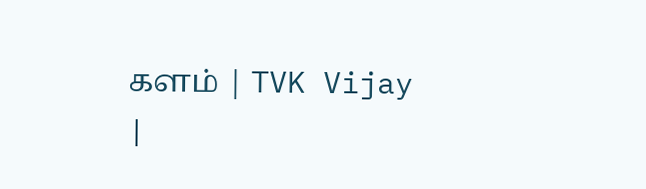களம் | TVK Vijay |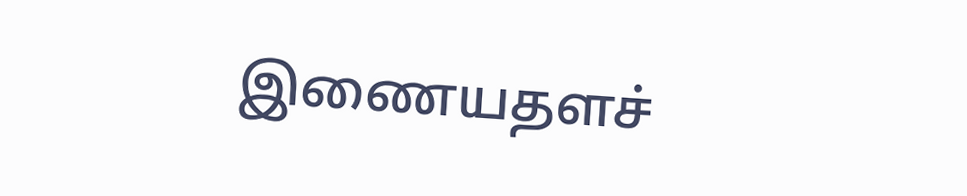இணையதளச்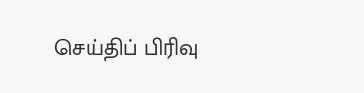செய்திப் பிரிவு